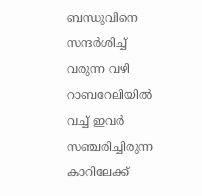ബന്ധുവിനെ സന്ദർശിച്ച് വരുന്ന വഴി റാബറേലിയില്‍ വച്ച് ഇവർ സഞ്ചരിച്ചിരുന്ന കാറിലേക്ക്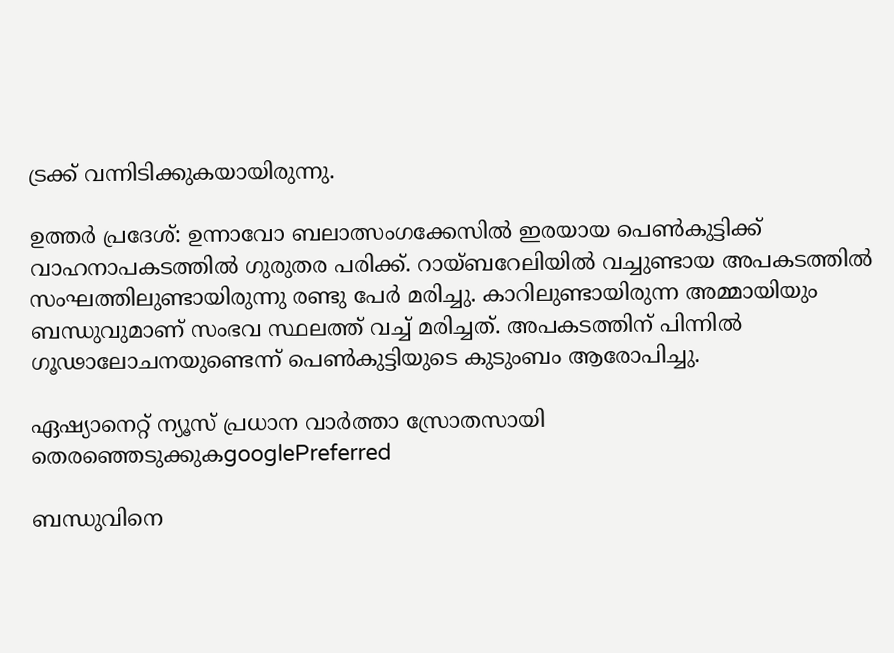ട്രക്ക് വന്നിടിക്കുകയായിരുന്നു.

ഉത്തര്‍ പ്രദേശ്: ഉന്നാവോ ബലാത്സംഗക്കേസിൽ ഇരയായ പെണ്‍കുട്ടിക്ക് വാഹനാപകടത്തിൽ ഗുരുതര പരിക്ക്. റായ്ബറേലിയിൽ വച്ചുണ്ടായ അപകടത്തിൽ സംഘത്തിലുണ്ടായിരുന്നു രണ്ടു പേർ മരിച്ചു. കാറിലുണ്ടായിരുന്ന അമ്മായിയും ബന്ധുവുമാണ് സംഭവ സ്ഥലത്ത് വച്ച് മരിച്ചത്. അപകടത്തിന് പിന്നിൽ ഗൂഢാലോചനയുണ്ടെന്ന് പെണ്‍കുട്ടിയുടെ കുടുംബം ആരോപിച്ചു.

ഏഷ്യാനെറ്റ് ന്യൂസ് പ്രധാന വാർത്താ സ്രോതസായി തെരഞ്ഞെടുക്കുകgooglePreferred

ബന്ധുവിനെ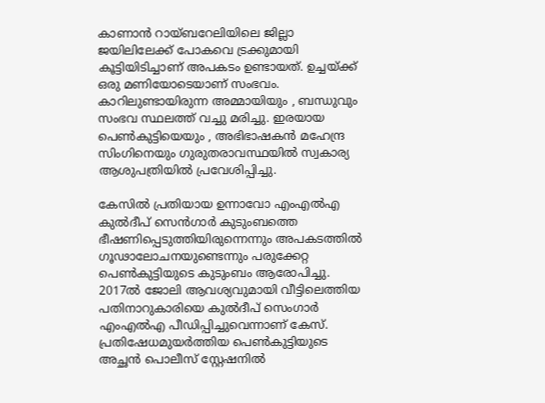കാണാൻ റായ്ബറേലിയിലെ ജില്ലാ ജയിലിലേക്ക് പോകവെ ട്രക്കുമായി കൂട്ടിയിടിച്ചാണ് അപകടം ഉണ്ടായത്. ഉച്ചയ്ക്ക് ഒരു മണിയോടെയാണ് സംഭവം. കാറിലുണ്ടായിരുന്ന അമ്മായിയും , ബന്ധുവും സംഭവ സ്ഥലത്ത് വച്ചു മരിച്ചു. ഇരയായ പെണ്‍കുട്ടിയെയും , അഭിഭാഷകൻ മഹേന്ദ്ര സിംഗിനെയും ഗുരുതരാവസ്ഥയിൽ സ്വകാര്യ ആശുപത്രിയിൽ പ്രവേശിപ്പിച്ചു.

കേസിൽ പ്രതിയായ ഉന്നാവോ എംഎൽഎ കുൽദീപ് സെൻഗാർ കുടുംബത്തെ ഭീഷണിപ്പെടുത്തിയിരുന്നെന്നും അപകടത്തിൽ ഗൂഢാലോചനയുണ്ടെന്നും പരുക്കേറ്റ പെണ്‍കുട്ടിയുടെ കുടുംബം ആരോപിച്ചു. 2017ൽ ജോലി ആവശ്യവുമായി വീട്ടിലെത്തിയ പതിനാറുകാരിയെ കുൽദീപ് സെംഗാർ എംഎൽഎ പീഡിപ്പിച്ചുവെന്നാണ് കേസ്. പ്രതിഷേധമുയർത്തിയ പെണ്‍കുട്ടിയുടെ അച്ഛൻ പൊലീസ് സ്റ്റേഷനിൽ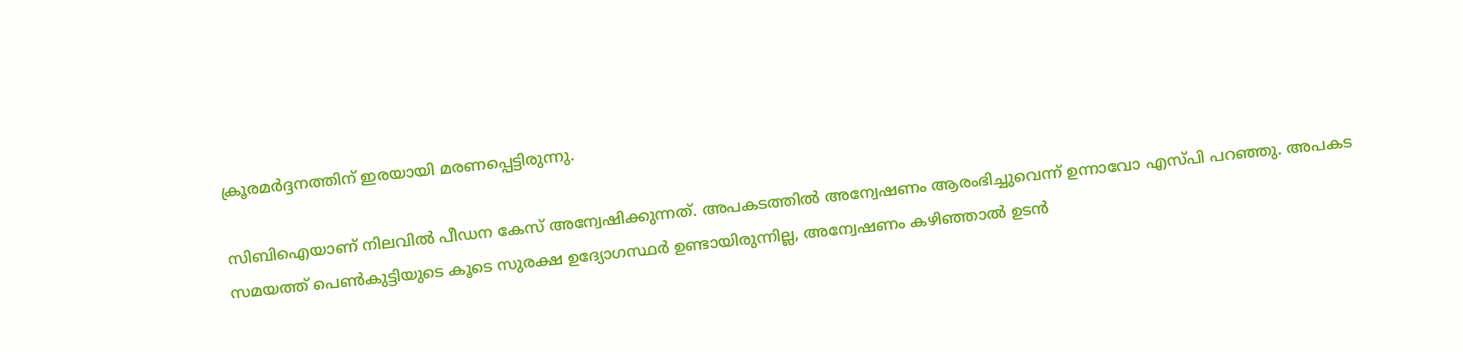ക്രൂരമർദ്ദനത്തിന് ഇരയായി മരണപ്പെട്ടിരുന്നു.

സിബിഐയാണ് നിലവിൽ പീഡന കേസ് അന്വേഷിക്കുന്നത്. അപകടത്തിൽ അന്വേഷണം ആരംഭിച്ചുവെന്ന് ഉന്നാവോ എസ്പി പറഞ്ഞു. അപകട സമയത്ത് പെണ്‍കുട്ടിയുടെ കൂടെ സുരക്ഷ ഉദ്യോഗസ്ഥർ ഉണ്ടായിരുന്നില്ല, അന്വേഷണം കഴിഞ്ഞാൽ ഉടൻ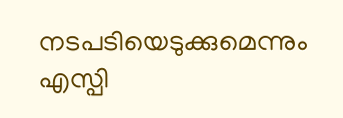നടപടിയെടുക്കുമെന്നും എസ്പി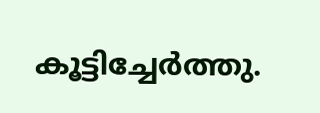കൂട്ടിച്ചേര്‍ത്തു.